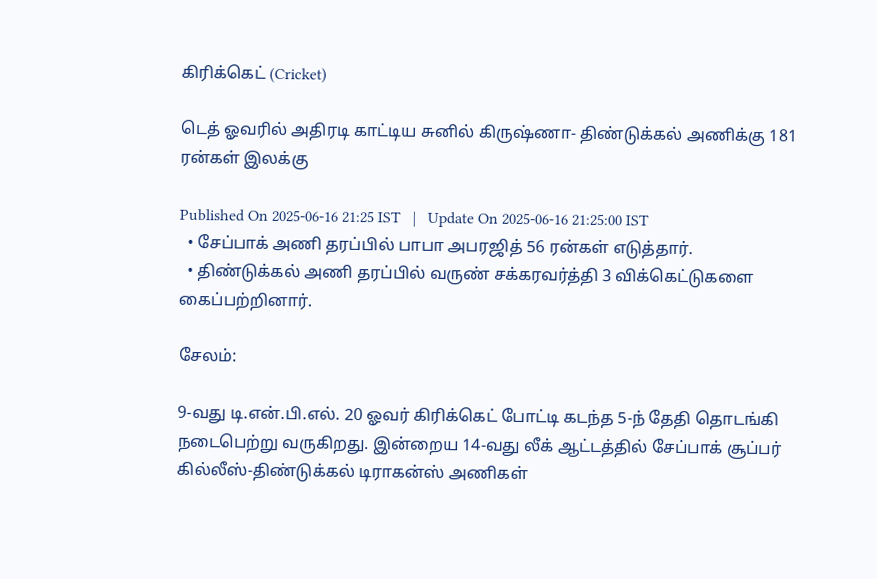கிரிக்கெட் (Cricket)

டெத் ஓவரில் அதிரடி காட்டிய சுனில் கிருஷ்ணா- திண்டுக்கல் அணிக்கு 181 ரன்கள் இலக்கு

Published On 2025-06-16 21:25 IST   |   Update On 2025-06-16 21:25:00 IST
  • சேப்பாக் அணி தரப்பில் பாபா அபரஜித் 56 ரன்கள் எடுத்தார்.
  • திண்டுக்கல் அணி தரப்பில் வருண் சக்கரவர்த்தி 3 விக்கெட்டுகளை கைப்பற்றினார்.

சேலம்:

9-வது டி.என்.பி.எல். 20 ஓவர் கிரிக்கெட் போட்டி கடந்த 5-ந் தேதி தொடங்கி நடைபெற்று வருகிறது. இன்றைய 14-வது லீக் ஆட்டத்தில் சேப்பாக் சூப்பர் கில்லீஸ்-திண்டுக்கல் டிராகன்ஸ் அணிகள்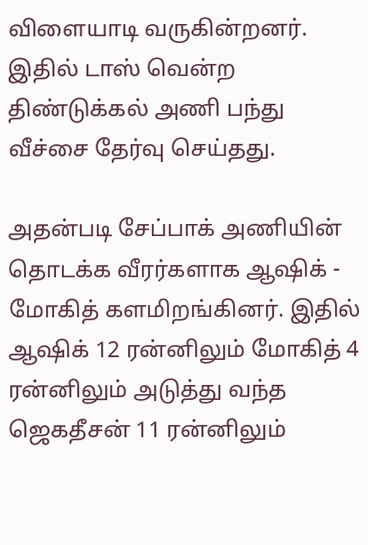விளையாடி வருகின்றனர். இதில் டாஸ் வென்ற திண்டுக்கல் அணி பந்து வீச்சை தேர்வு செய்தது.

அதன்படி சேப்பாக் அணியின் தொடக்க வீரர்களாக ஆஷிக் - மோகித் களமிறங்கினர். இதில் ஆஷிக் 12 ரன்னிலும் மோகித் 4 ரன்னிலும் அடுத்து வந்த ஜெகதீசன் 11 ரன்னிலும்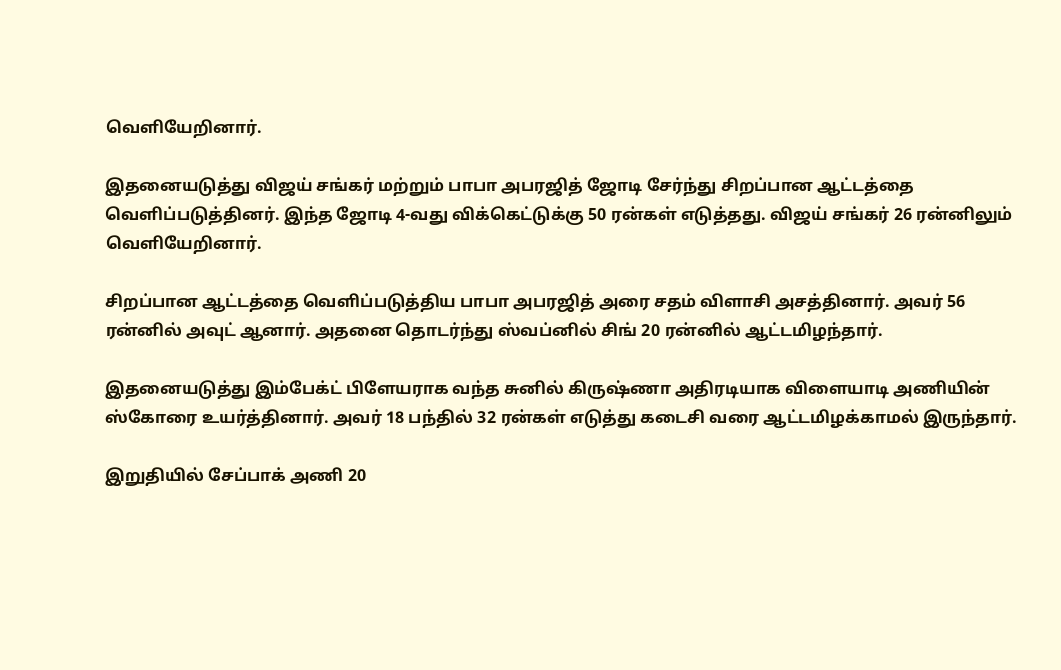வெளியேறினார்.

இதனையடுத்து விஜய் சங்கர் மற்றும் பாபா அபரஜித் ஜோடி சேர்ந்து சிறப்பான ஆட்டத்தை வெளிப்படுத்தினர். இந்த ஜோடி 4-வது விக்கெட்டுக்கு 50 ரன்கள் எடுத்தது. விஜய் சங்கர் 26 ரன்னிலும் வெளியேறினார்.

சிறப்பான ஆட்டத்தை வெளிப்படுத்திய பாபா அபரஜித் அரை சதம் விளாசி அசத்தினார். அவர் 56 ரன்னில் அவுட் ஆனார். அதனை தொடர்ந்து ஸ்வப்னில் சிங் 20 ரன்னில் ஆட்டமிழந்தார்.

இதனையடுத்து இம்பேக்ட் பிளேயராக வந்த சுனில் கிருஷ்ணா அதிரடியாக விளையாடி அணியின் ஸ்கோரை உயர்த்தினார். அவர் 18 பந்தில் 32 ரன்கள் எடுத்து கடைசி வரை ஆட்டமிழக்காமல் இருந்தார்.

இறுதியில் சேப்பாக் அணி 20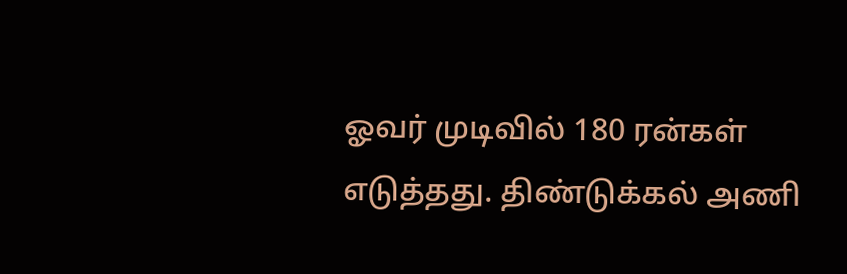ஓவர் முடிவில் 180 ரன்கள் எடுத்தது. திண்டுக்கல் அணி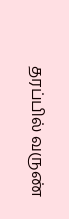தரப்பில் வருண்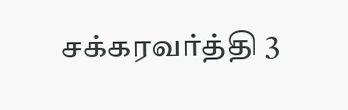சக்கரவர்த்தி 3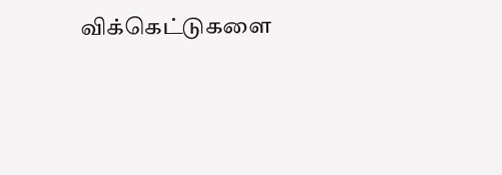விக்கெட்டுகளை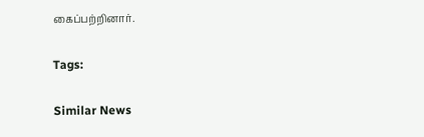கைப்பற்றினார்.

Tags:

Similar News